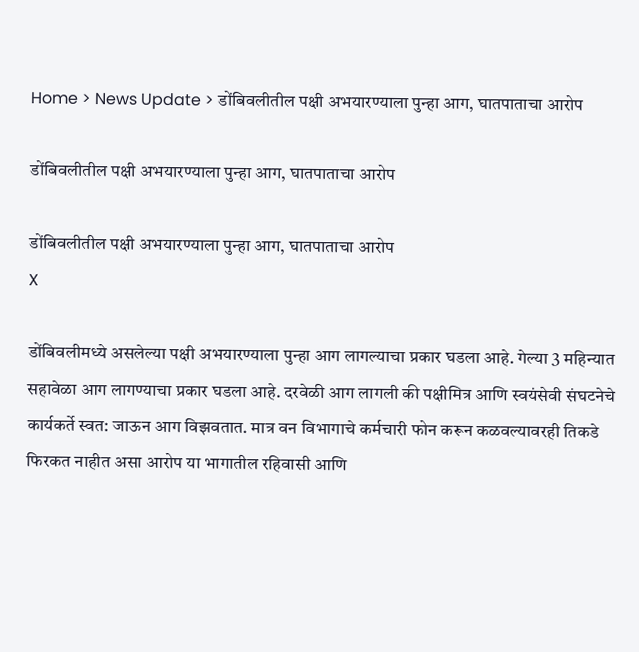Home > News Update > डोंबिवलीतील पक्षी अभयारण्याला पुन्हा आग, घातपाताचा आरोप

डोंबिवलीतील पक्षी अभयारण्याला पुन्हा आग, घातपाताचा आरोप

डोंबिवलीतील पक्षी अभयारण्याला पुन्हा आग, घातपाताचा आरोप
X

डोंबिवलीमध्ये असलेल्या पक्षी अभयारण्याला पुन्हा आग लागल्याचा प्रकार घडला आहे. गेल्या 3 महिन्यात सहावेळा आग लागण्याचा प्रकार घडला आहे. दरवेळी आग लागली की पक्षीमित्र आणि स्वयंसेवी संघटनेचे कार्यकर्ते स्वत: जाऊन आग विझवतात. मात्र वन विभागाचे कर्मचारी फोन करून कळवल्यावरही तिकडे फिरकत नाहीत असा आरोप या भागातील रहिवासी आणि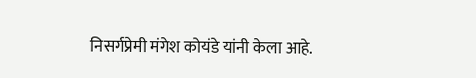निसर्गप्रेमी मंगेश कोयंडे यांनी केला आहे.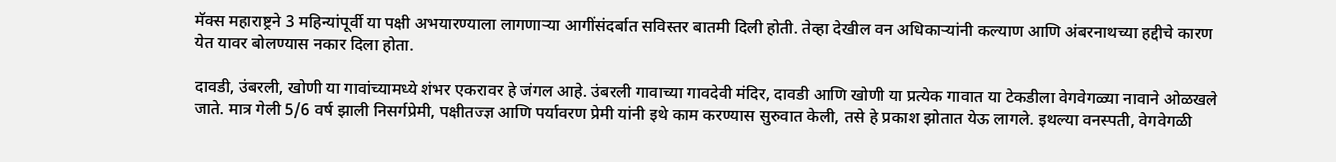मॅक्स महाराष्ट्रने 3 महिन्यांपूर्वी या पक्षी अभयारण्याला लागणाऱ्या आगींसंदर्बात सविस्तर बातमी दिली होती. तेव्हा देखील वन अधिकाऱ्यांनी कल्याण आणि अंबरनाथच्या हद्दीचे कारण येत यावर बोलण्यास नकार दिला होता.

दावडी, उंबरली, खोणी या गावांच्यामध्ये शंभर एकरावर हे जंगल आहे. उंबरली गावाच्या गावदेवी मंदिर, दावडी आणि खोणी या प्रत्येक गावात या टेकडीला वेगवेगळ्या नावाने ओळखले जाते. मात्र गेली 5/6 वर्ष झाली निसर्गप्रेमी, पक्षीतज्ज्ञ आणि पर्यावरण प्रेमी यांनी इथे काम करण्यास सुरुवात केली, तसे हे प्रकाश झोतात येऊ लागले. इथल्या वनस्पती, वेगवेगळी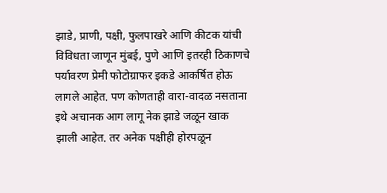झाडे, प्राणी, पक्षी, फुलपाखरे आणि कीटक यांची विविधता जाणून मुंबई, पुणे आणि इतरही ठिकाणचे पर्यावरण प्रेमी फोटोग्राफर इकडे आकर्षित होऊ लागले आहेत. पण कोणताही वारा-वादळ नसताना इथे अचानक आग लागू नेक झाडे जळून खाक झाली आहेत. तर अनेक पक्षीही होरपळून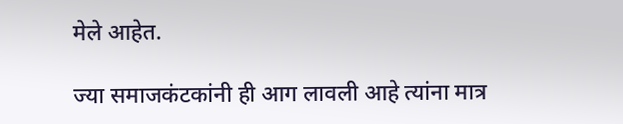मेले आहेत.

ज्या समाजकंटकांनी ही आग लावली आहे त्यांना मात्र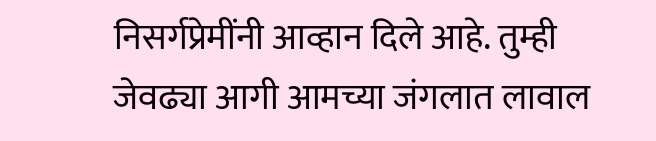निसर्गप्रेमींनी आव्हान दिले आहे. तुम्ही जेवढ्या आगी आमच्या जंगलात लावाल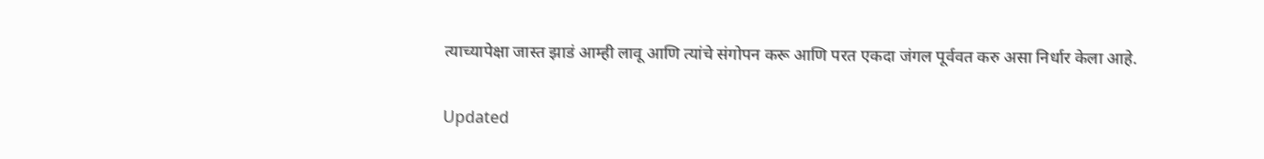त्याच्यापेक्षा जास्त झाडं आम्ही लावू आणि त्यांचे संगोपन करू आणि परत एकदा जंगल पूर्ववत करु असा निर्धार केला आहे.


Updated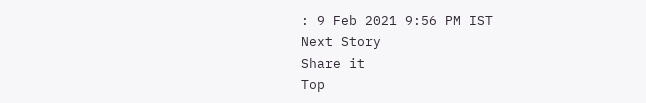: 9 Feb 2021 9:56 PM IST
Next Story
Share it
Top